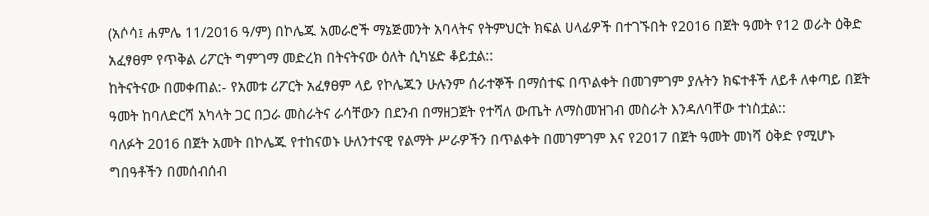(አሶሳ፤ ሐምሌ 11/2016 ዓ/ም) በኮሌጁ አመራሮች ማኔጅመንት አባላትና የትምህርት ክፍል ሀላፊዎች በተገኙበት የ2016 በጀት ዓመት የ12 ወራት ዕቅድ አፈፃፀም የጥቅል ሪፖርት ግምገማ መድረክ በትናትናው ዕለት ሲካሄድ ቆይቷል::
ከትናትናው በመቀጠል:- የአመቱ ሪፖርት አፈፃፀም ላይ የኮሌጁን ሁሉንም ሰራተኞች በማሰተፍ በጥልቀት በመገምገም ያሉትን ክፍተቶች ለይቶ ለቀጣይ በጀት ዓመት ከባለድርሻ አካላት ጋር በጋራ መስራትና ራሳቸውን በደንብ በማዘጋጀት የተሻለ ውጤት ለማስመዝገብ መስራት እንዳለባቸው ተነስቷል::
ባለፉት 2016 በጀት አመት በኮሌጁ የተከናወኑ ሁለንተናዊ የልማት ሥራዎችን በጥልቀት በመገምገም እና የ2017 በጀት ዓመት መነሻ ዕቅድ የሚሆኑ ግበዓቶችን በመሰብሰብ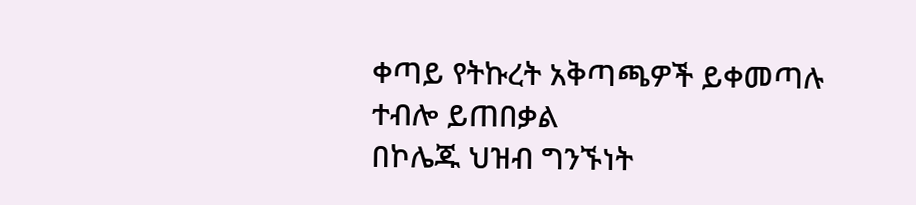ቀጣይ የትኩረት አቅጣጫዎች ይቀመጣሉ ተብሎ ይጠበቃል
በኮሌጁ ህዝብ ግንኙነት